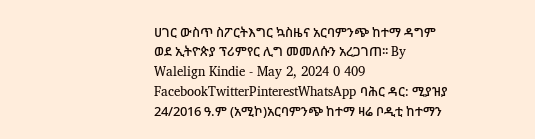ሀገር ውስጥ ስፖርትእግር ኳስዜና አርባምንጭ ከተማ ዳግም ወደ ኢትዮጵያ ፕሪምየር ሊግ መመለሱን አረጋገጠ፡፡ By Walelign Kindie - May 2, 2024 0 409 FacebookTwitterPinterestWhatsApp ባሕር ዳር: ሚያዝያ 24/2016 ዓ.ም (አሚኮ)አርባምንጭ ከተማ ዛሬ ቦዲቲ ከተማን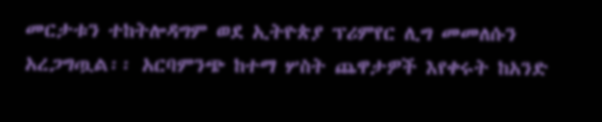መርታቱን ተከትሎዳግም ወደ ኢትዮጵያ ፕሪምየር ሊግ መመለሱን አረጋግጧል፡፡ አርባምንጭ ከተማ ሦስት ጨዋታዎች እየቀሩት ከአንድ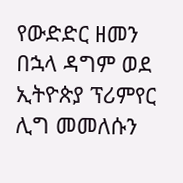የውድድር ዘመን በኋላ ዳግም ወደ ኢትዮጵያ ፕሪምየር ሊግ መመለሱን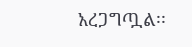አረጋግጧል፡፡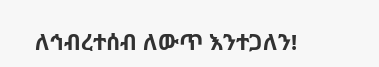ለኅብረተሰብ ለውጥ እንተጋለን!